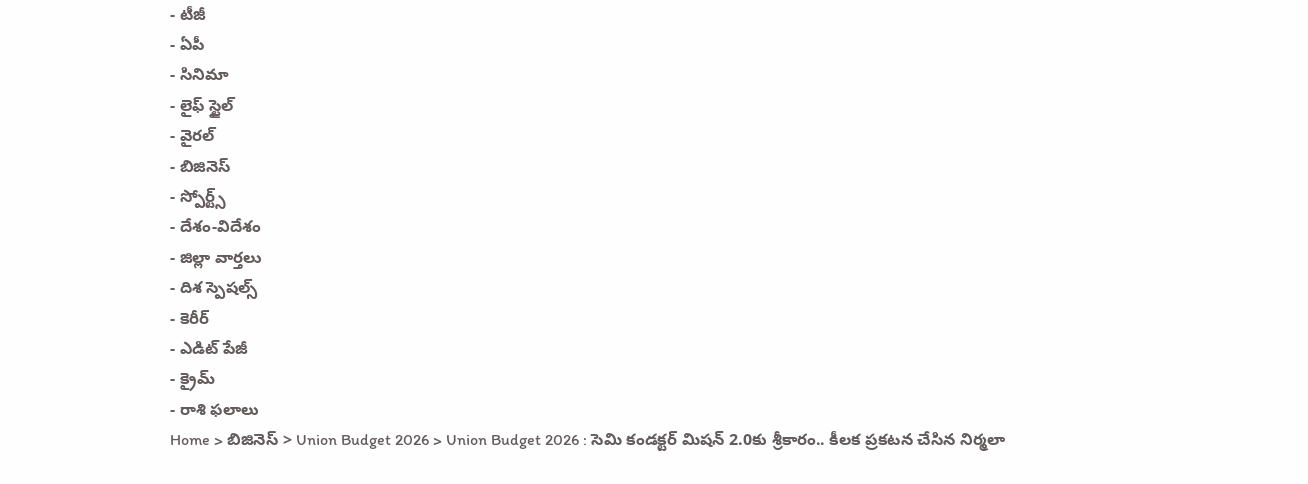- టీజీ
- ఏపీ
- సినిమా
- లైఫ్ స్టైల్
- వైరల్
- బిజినెస్
- స్పోర్ట్స్
- దేశం-విదేశం
- జిల్లా వార్తలు
- దిశ స్పెషల్స్
- కెరీర్
- ఎడిట్ పేజీ
- క్రైమ్
- రాశి ఫలాలు
Home > బిజినెస్ > Union Budget 2026 > Union Budget 2026 : సెమి కండక్టర్ మిషన్ 2.0కు శ్రీకారం.. కీలక ప్రకటన చేసిన నిర్మలా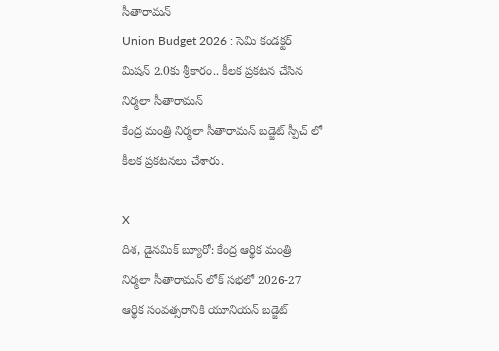సీతారామన్
Union Budget 2026 : సెమి కండక్టర్ మిషన్ 2.0కు శ్రీకారం.. కీలక ప్రకటన చేసిన నిర్మలా సీతారామన్
కేంద్ర మంత్రి నిర్మలా సీతారామన్ బడ్జెట్ స్పీచ్ లో కీలక ప్రకటనలు చేశారు.

X
దిశ, డైనమిక్ బ్యూరో: కేంద్ర ఆర్థిక మంత్రి నిర్మలా సీతారామన్ లోక్ సభలో 2026-27 ఆర్థిక సంవత్సరానికి యూనియన్ బడ్జెట్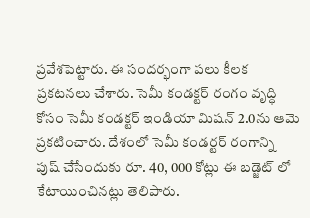ప్రవేశపెట్టారు. ఈ సందర్భంగా పలు కీలక ప్రకటనలు చేశారు. సెమీ కండక్టర్ రంగం వృద్ధి కోసం సెమీ కండక్టర్ ఇండియా మిషన్ 2.0ను ఆమె ప్రకటించారు. దేశంలో సెమీ కండర్టర్ రంగాన్ని పుష్ చేసేందుకు రూ. 40, 000 కోట్లు ఈ బడ్జెట్ లో కేటాయించినట్లు తెలిపారు.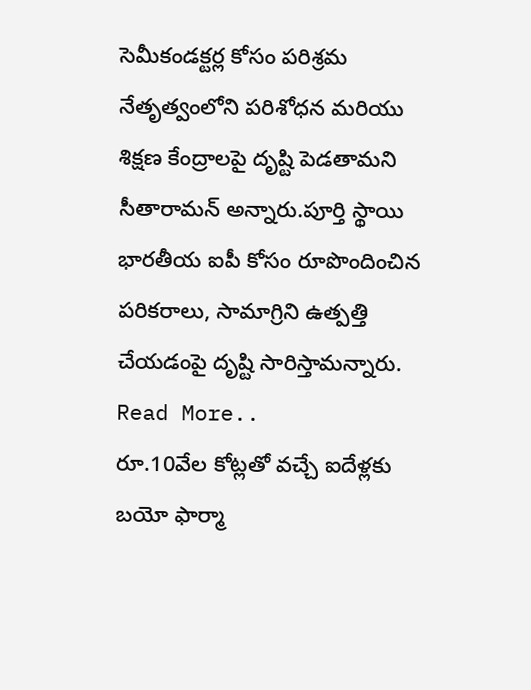సెమీకండక్టర్ల కోసం పరిశ్రమ నేతృత్వంలోని పరిశోధన మరియు శిక్షణ కేంద్రాలపై దృష్టి పెడతామని సీతారామన్ అన్నారు.పూర్తి స్థాయి భారతీయ ఐపీ కోసం రూపొందించిన పరికరాలు, సామాగ్రిని ఉత్పత్తి చేయడంపై దృష్టి సారిస్తామన్నారు.
Read More..
రూ.10వేల కోట్లతో వచ్చే ఐదేళ్లకు బయో ఫార్మా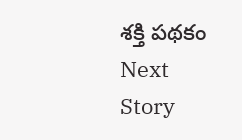శక్తి పథకం
Next Story